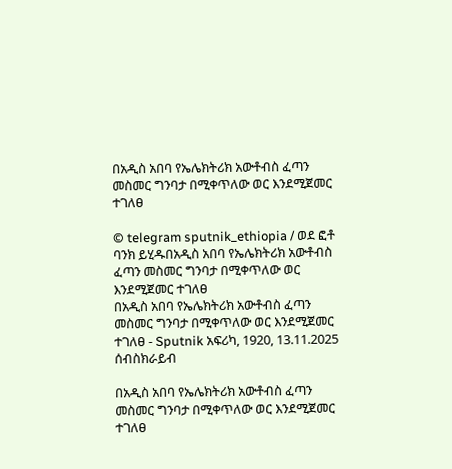በአዲስ አበባ የኤሌክትሪክ አውቶብስ ፈጣን መስመር ግንባታ በሚቀጥለው ወር እንደሚጀመር ተገለፀ

© telegram sputnik_ethiopia / ወደ ፎቶ ባንክ ይሂዱበአዲስ አበባ የኤሌክትሪክ አውቶብስ ፈጣን መስመር ግንባታ በሚቀጥለው ወር እንደሚጀመር ተገለፀ
በአዲስ አበባ የኤሌክትሪክ አውቶብስ ፈጣን መስመር ግንባታ በሚቀጥለው ወር እንደሚጀመር ተገለፀ - Sputnik አፍሪካ, 1920, 13.11.2025
ሰብስክራይብ

በአዲስ አበባ የኤሌክትሪክ አውቶብስ ፈጣን መስመር ግንባታ በሚቀጥለው ወር እንደሚጀመር ተገለፀ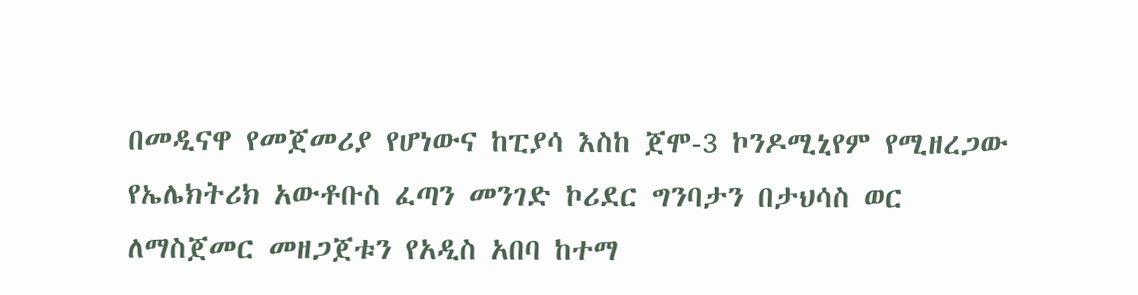በመዲናዋ የመጀመሪያ የሆነውና ከፒያሳ እስከ ጀሞ-3 ኮንዶሚኒየም የሚዘረጋው የኤሌክትሪክ አውቶቡስ ፈጣን መንገድ ኮሪደር ግንባታን በታህሳስ ወር ለማስጀመር መዘጋጀቱን የአዲስ አበባ ከተማ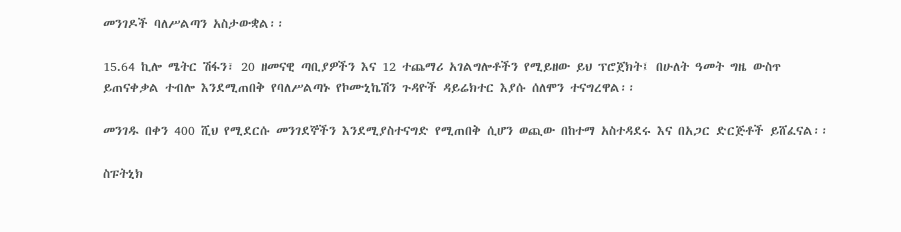መንገዶች ባለሥልጣን አስታውቋል፡፡

15.64 ኪሎ ሜትር ሽፋን፣ 20 ዘመናዊ ጣቢያዎችን እና 12 ተጨማሪ አገልግሎቶችን የሚይዘው ይህ ፕሮጀክት፤ በሁለት ዓመት ግዜ ውስጥ ይጠናቀቃል ተብሎ እንደሚጠበቅ የባለሥልጣኑ የኮሙኒኬሽን ጉዳዮች ዳይሬክተር እያሱ ሰለሞን ተናግረዋል፡፡

መንገዱ በቀን 400 ሺህ የሚደርሱ መንገደኞችን እንደሚያስተናግድ የሚጠበቅ ሲሆን ወጪው በከተማ አስተዳደሩ እና በአጋር ድርጅቶች ይሸፈናል፡፡

ስፑትኒክ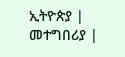ኢትዮጵያ | መተግበሪያ |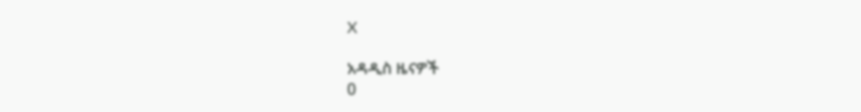X

አዳዲስ ዜናዎች
0